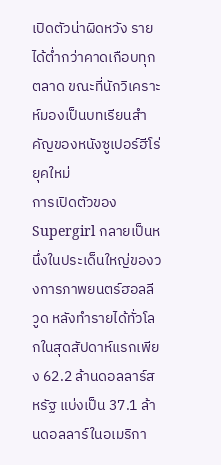เปิดตัวน่าผิดหวัง รายได้ต่ำกว่าคาดเกือบทุกตลาด ขณะที่นักวิเคราะห์มองเป็นบทเรียนสำคัญของหนังซูเปอร์ฮีโร่ยุคใหม่
การเปิดตัวของ Supergirl กลายเป็นหนึ่งในประเด็นใหญ่ของวงการภาพยนตร์ฮอลลีวูด หลังทำรายได้ทั่วโลกในสุดสัปดาห์แรกเพียง 62.2 ล้านดอลลาร์สหรัฐ แบ่งเป็น 37.1 ล้านดอลลาร์ในอเมริกา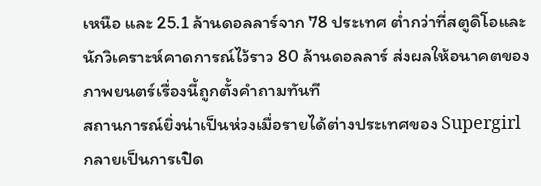เหนือ และ 25.1 ล้านดอลลาร์จาก 78 ประเทศ ต่ำกว่าที่สตูดิโอและนักวิเคราะห์คาดการณ์ไว้ราว 80 ล้านดอลลาร์ ส่งผลให้อนาคตของภาพยนตร์เรื่องนี้ถูกตั้งคำถามทันที
สถานการณ์ยิ่งน่าเป็นห่วงเมื่อรายได้ต่างประเทศของ Supergirl กลายเป็นการเปิด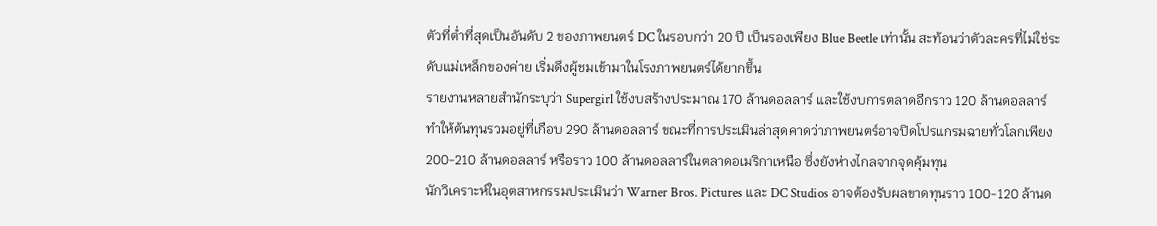ตัวที่ต่ำที่สุดเป็นอันดับ 2 ของภาพยนตร์ DC ในรอบกว่า 20 ปี เป็นรองเพียง Blue Beetle เท่านั้น สะท้อนว่าตัวละครที่ไม่ใช่ระดับแม่เหล็กของค่าย เริ่มดึงผู้ชมเข้ามาในโรงภาพยนตร์ได้ยากขึ้น
รายงานหลายสำนักระบุว่า Supergirl ใช้งบสร้างประมาณ 170 ล้านดอลลาร์ และใช้งบการตลาดอีกราว 120 ล้านดอลลาร์ ทำให้ต้นทุนรวมอยู่ที่เกือบ 290 ล้านดอลลาร์ ขณะที่การประเมินล่าสุดคาดว่าภาพยนตร์อาจปิดโปรแกรมฉายทั่วโลกเพียง 200-210 ล้านดอลลาร์ หรือราว 100 ล้านดอลลาร์ในตลาดอเมริกาเหนือ ซึ่งยังห่างไกลจากจุดคุ้มทุน
นักวิเคราะห์ในอุตสาหกรรมประเมินว่า Warner Bros. Pictures และ DC Studios อาจต้องรับผลขาดทุนราว 100-120 ล้านด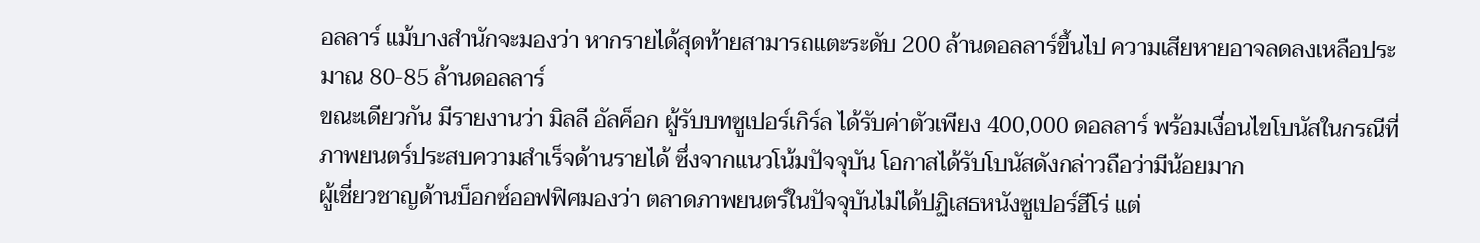อลลาร์ แม้บางสำนักจะมองว่า หากรายได้สุดท้ายสามารถแตะระดับ 200 ล้านดอลลาร์ขึ้นไป ความเสียหายอาจลดลงเหลือประมาณ 80-85 ล้านดอลลาร์
ขณะเดียวกัน มีรายงานว่า มิลลี อัลค็อก ผู้รับบทซูเปอร์เกิร์ล ได้รับค่าตัวเพียง 400,000 ดอลลาร์ พร้อมเงื่อนไขโบนัสในกรณีที่ภาพยนตร์ประสบความสำเร็จด้านรายได้ ซึ่งจากแนวโน้มปัจจุบัน โอกาสได้รับโบนัสดังกล่าวถือว่ามีน้อยมาก
ผู้เชี่ยวชาญด้านบ็อกซ์ออฟฟิศมองว่า ตลาดภาพยนตร์ในปัจจุบันไม่ได้ปฏิเสธหนังซูเปอร์ฮีโร่ แต่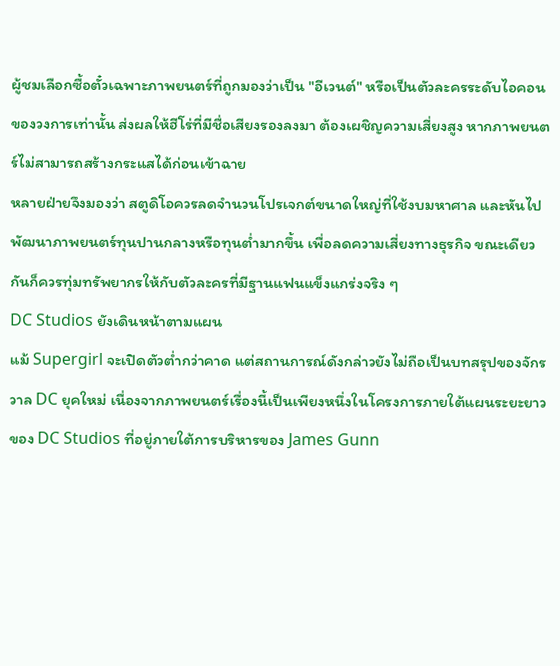ผู้ชมเลือกซื้อตั๋วเฉพาะภาพยนตร์ที่ถูกมองว่าเป็น "อีเวนต์" หรือเป็นตัวละครระดับไอคอนของวงการเท่านั้น ส่งผลให้ฮีโร่ที่มีชื่อเสียงรองลงมา ต้องเผชิญความเสี่ยงสูง หากภาพยนตร์ไม่สามารถสร้างกระแสได้ก่อนเข้าฉาย
หลายฝ่ายจึงมองว่า สตูดิโอควรลดจำนวนโปรเจกต์ขนาดใหญ่ที่ใช้งบมหาศาล และหันไปพัฒนาภาพยนตร์ทุนปานกลางหรือทุนต่ำมากขึ้น เพื่อลดความเสี่ยงทางธุรกิจ ขณะเดียวกันก็ควรทุ่มทรัพยากรให้กับตัวละครที่มีฐานแฟนแข็งแกร่งจริง ๆ
DC Studios ยังเดินหน้าตามแผน
แม้ Supergirl จะเปิดตัวต่ำกว่าคาด แต่สถานการณ์ดังกล่าวยังไม่ถือเป็นบทสรุปของจักรวาล DC ยุคใหม่ เนื่องจากภาพยนตร์เรื่องนี้เป็นเพียงหนึ่งในโครงการภายใต้แผนระยะยาวของ DC Studios ที่อยู่ภายใต้การบริหารของ James Gunn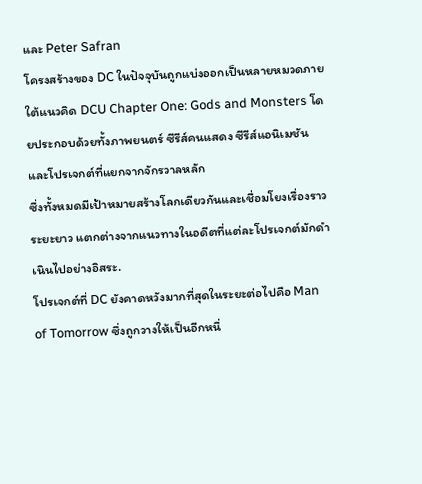และ Peter Safran
โครงสร้างของ DC ในปัจจุบันถูกแบ่งออกเป็นหลายหมวดภายใต้แนวคิด DCU Chapter One: Gods and Monsters โดยประกอบด้วยทั้งภาพยนตร์ ซีรีส์คนแสดง ซีรีส์แอนิเมชัน และโปรเจกต์ที่แยกจากจักรวาลหลัก
ซึ่งทั้งหมดมีเป้าหมายสร้างโลกเดียวกันและเชื่อมโยงเรื่องราวระยะยาว แตกต่างจากแนวทางในอดีตที่แต่ละโปรเจกต์มักดำเนินไปอย่างอิสระ.
โปรเจกต์ที่ DC ยังคาดหวังมากที่สุดในระยะต่อไปคือ Man of Tomorrow ซึ่งถูกวางให้เป็นอีกหนึ่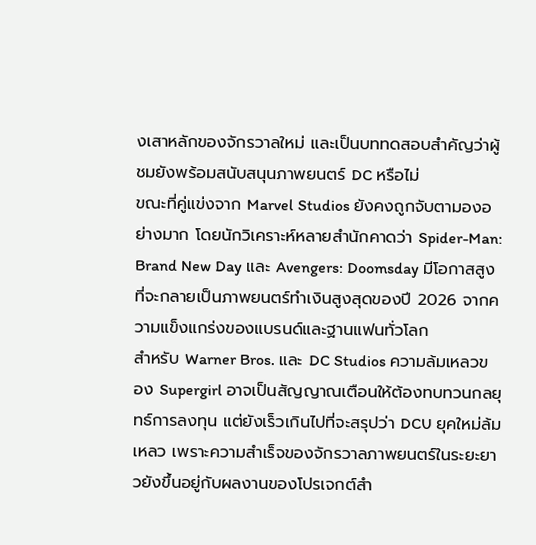งเสาหลักของจักรวาลใหม่ และเป็นบททดสอบสำคัญว่าผู้ชมยังพร้อมสนับสนุนภาพยนตร์ DC หรือไม่
ขณะที่คู่แข่งจาก Marvel Studios ยังคงถูกจับตามองอย่างมาก โดยนักวิเคราะห์หลายสำนักคาดว่า Spider-Man: Brand New Day และ Avengers: Doomsday มีโอกาสสูงที่จะกลายเป็นภาพยนตร์ทำเงินสูงสุดของปี 2026 จากความแข็งแกร่งของแบรนด์และฐานแฟนทั่วโลก
สำหรับ Warner Bros. และ DC Studios ความล้มเหลวของ Supergirl อาจเป็นสัญญาณเตือนให้ต้องทบทวนกลยุทธ์การลงทุน แต่ยังเร็วเกินไปที่จะสรุปว่า DCU ยุคใหม่ล้มเหลว เพราะความสำเร็จของจักรวาลภาพยนตร์ในระยะยาวยังขึ้นอยู่กับผลงานของโปรเจกต์สำ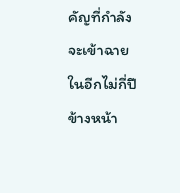คัญที่กำลังจะเข้าฉายในอีกไม่กี่ปีข้างหน้า